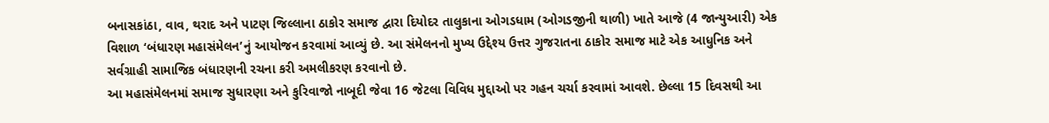બનાસકાંઠા, વાવ, થરાદ અને પાટણ જિલ્લાના ઠાકોર સમાજ દ્વારા દિયોદર તાલુકાના ઓગડધામ (ઓગડજીની થાળી) ખાતે આજે (4 જાન્યુઆરી) એક વિશાળ ‘બંધારણ મહાસંમેલન’નું આયોજન કરવામાં આવ્યું છે. આ સંમેલનનો મુખ્ય ઉદ્દેશ્ય ઉત્તર ગુજરાતના ઠાકોર સમાજ માટે એક આધુનિક અને સર્વગ્રાહી સામાજિક બંધારણની રચના કરી અમલીકરણ કરવાનો છે.
આ મહાસંમેલનમાં સમાજ સુધારણા અને કુરિવાજો નાબૂદી જેવા 16 જેટલા વિવિધ મુદ્દાઓ પર ગહન ચર્ચા કરવામાં આવશે. છેલ્લા 15 દિવસથી આ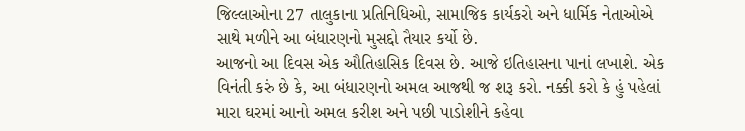જિલ્લાઓના 27 તાલુકાના પ્રતિનિધિઓ, સામાજિક કાર્યકરો અને ધાર્મિક નેતાઓએ સાથે મળીને આ બંધારણનો મુસદ્દો તૈયાર કર્યો છે.
આજનો આ દિવસ એક ઔતિહાસિક દિવસ છે. આજે ઇતિહાસના પાનાં લખાશે. એક વિનંતી કરું છે કે, આ બંધારણનો અમલ આજથી જ શરૂ કરો. નક્કી કરો કે હું પહેલાં મારા ઘરમાં આનો અમલ કરીશ અને પછી પાડોશીને કહેવા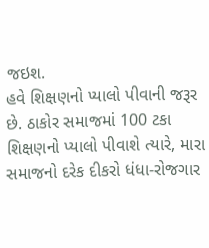જઇશ.
હવે શિક્ષણનો પ્યાલો પીવાની જરૂર છે. ઠાકોર સમાજમાં 100 ટકા શિક્ષણનો પ્યાલો પીવાશે ત્યારે, મારા સમાજનો દરેક દીકરો ધંધા-રોજગાર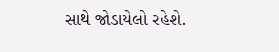સાથે જોડાયેલો રહેશે.